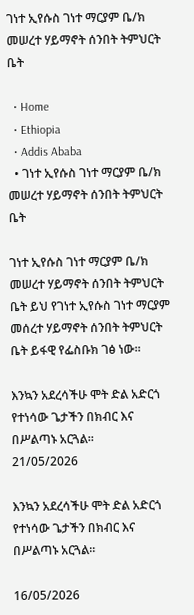ገነተ ኢየሱስ ገነተ ማርያም ቤ/ክ መሠረተ ሃይማኖት ሰንበት ትምህርት ቤት

  • Home
  • Ethiopia
  • Addis Ababa
  • ገነተ ኢየሱስ ገነተ ማርያም ቤ/ክ መሠረተ ሃይማኖት ሰንበት ትምህርት ቤት

ገነተ ኢየሱስ ገነተ ማርያም ቤ/ክ መሠረተ ሃይማኖት ሰንበት ትምህርት ቤት ይህ የገነተ ኢየሱስ ገነተ ማርያም መሰረተ ሃይማኖት ሰንበት ትምህርት ቤት ይፋዊ የፌስቡክ ገፅ ነው።

እንኳን አደረሳችሁ ሞት ድል አድርጎ የተነሳው ጌታችን በክብር እና በሥልጣኑ አርጓል።
21/05/2026

እንኳን አደረሳችሁ ሞት ድል አድርጎ የተነሳው ጌታችን በክብር እና በሥልጣኑ አርጓል።

16/05/2026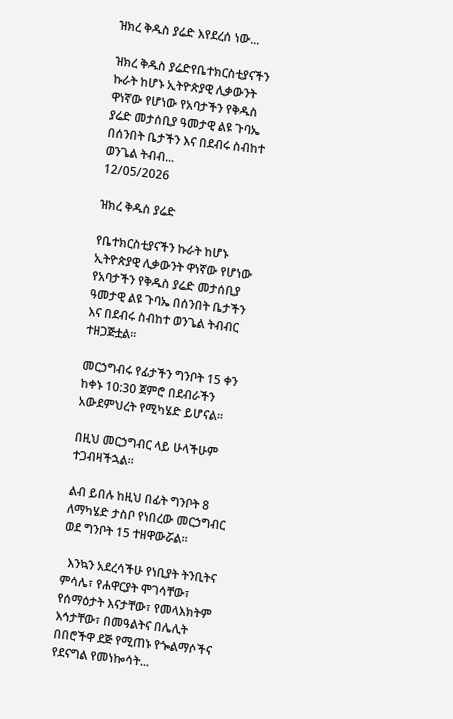ዝክረ ቅዱስ ያሬድ እየደረሰ ነው...

ዝክረ ቅዱስ ያሬድየቤተክርስቲያናችን ኩራት ከሆኑ ኢትዮጵያዊ ሊቃውንት ዋነኛው የሆነው የአባታችን የቅዱስ ያሬድ መታሰቢያ ዓመታዊ ልዩ ጉባኤ በሰንበት ቤታችን እና በደብሩ ስብከተ ወንጌል ትብብ...
12/05/2026

ዝክረ ቅዱስ ያሬድ

የቤተክርስቲያናችን ኩራት ከሆኑ ኢትዮጵያዊ ሊቃውንት ዋነኛው የሆነው የአባታችን የቅዱስ ያሬድ መታሰቢያ ዓመታዊ ልዩ ጉባኤ በሰንበት ቤታችን እና በደብሩ ስብከተ ወንጌል ትብብር ተዘጋጅቷል።

መርኃግብሩ የፊታችን ግንቦት 15 ቀን ከቀኑ 10:30 ጀምሮ በደብራችን አውደምህረት የሚካሄድ ይሆናል።

በዚህ መርኃግብር ላይ ሁላችሁም ተጋብዛችኋል።

ልብ ይበሉ ከዚህ በፊት ግንቦት 8 ለማካሄድ ታስቦ የነበረው መርኃግብር ወደ ግንቦት 15 ተዘዋውሯል።

  እንኳን አደረሳችሁ የነቢያት ትንቢትና ምሳሌ፣ የሐዋርያት ሞገሳቸው፣ የሰማዕታት እናታቸው፣ የመላእክትም እኅታቸው፣ በመዓልትና በሌሊት በበሮችዋ ደጅ የሚጠኑ የጐልማሶችና የደናግል የመነኰሳት...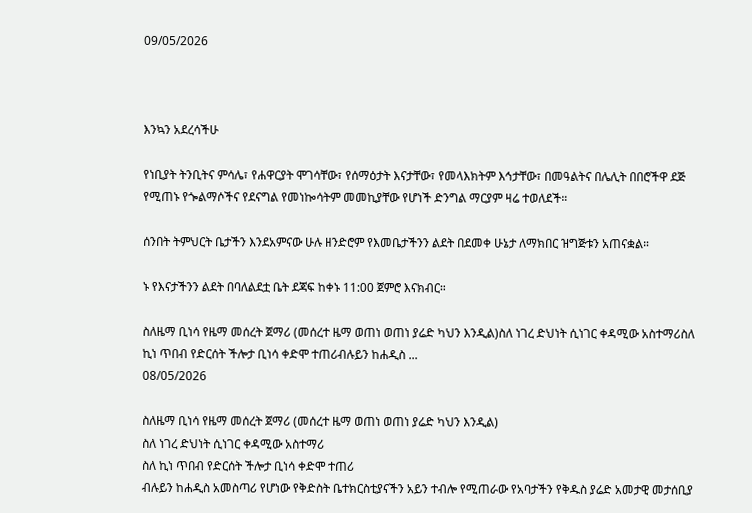09/05/2026



እንኳን አደረሳችሁ

የነቢያት ትንቢትና ምሳሌ፣ የሐዋርያት ሞገሳቸው፣ የሰማዕታት እናታቸው፣ የመላእክትም እኅታቸው፣ በመዓልትና በሌሊት በበሮችዋ ደጅ የሚጠኑ የጐልማሶችና የደናግል የመነኰሳትም መመኪያቸው የሆነች ድንግል ማርያም ዛሬ ተወለደች።

ሰንበት ትምህርት ቤታችን እንደአምናው ሁሉ ዘንድሮም የእመቤታችንን ልደት በደመቀ ሁኔታ ለማክበር ዝግጅቱን አጠናቋል።

ኑ የእናታችንን ልደት በባለልደቷ ቤት ደጃፍ ከቀኑ 11:00 ጀምሮ እናክብር።

ስለዜማ ቢነሳ የዜማ መሰረት ጀማሪ (መሰረተ ዜማ ወጠነ ወጠነ ያሬድ ካህን እንዲል)ስለ ነገረ ድህነት ሲነገር ቀዳሚው አስተማሪስለ ኪነ ጥበብ የድርሰት ችሎታ ቢነሳ ቀድሞ ተጠሪብሉይን ከሐዲስ ...
08/05/2026

ስለዜማ ቢነሳ የዜማ መሰረት ጀማሪ (መሰረተ ዜማ ወጠነ ወጠነ ያሬድ ካህን እንዲል)
ስለ ነገረ ድህነት ሲነገር ቀዳሚው አስተማሪ
ስለ ኪነ ጥበብ የድርሰት ችሎታ ቢነሳ ቀድሞ ተጠሪ
ብሉይን ከሐዲስ አመስጣሪ የሆነው የቅድስት ቤተክርስቲያናችን አይን ተብሎ የሚጠራው የአባታችን የቅዱስ ያሬድ አመታዊ መታሰቢያ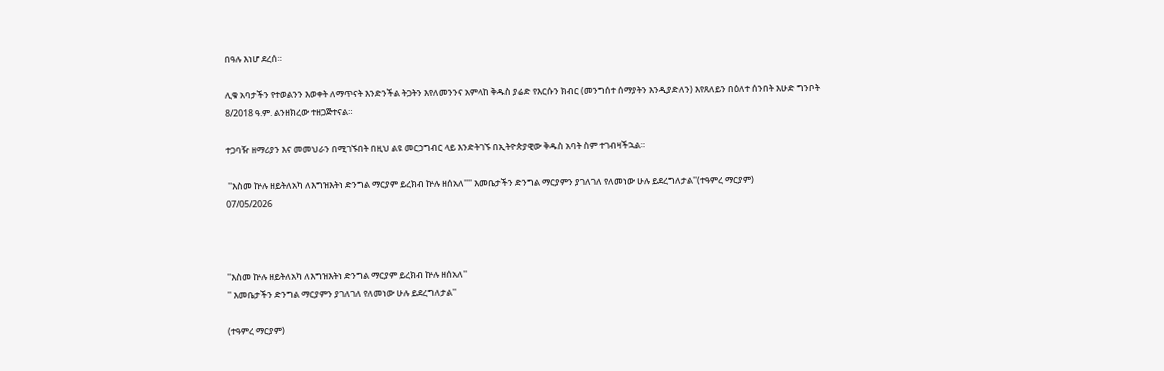በዓሉ እነሆ ደረሰ።

ሊቁ አባታችን የተወልንን እወቀት ለማጥናት እንድንችል ትጋትን እየለመንንና አምላከ ቅዱስ ያሬድ የእርሱን ክብር (መንግሰተ ሰማያትን እንዲያድለን) እየጸለይን በዕለተ ሰንበት እሁድ ግንቦት 8/2018 ዓ.ም. ልንዘክረው ተዘጋጅተናል።

ተጋባዥ ዘማሪያን እና መመህራን በሚገኙበት በዚህ ልዩ መርኃግብር ላይ እንድትገኙ በኢትዮጵያዊው ቅዱስ አባት ስም ተገብዛችኋል።

 ''እስመ ኵሉ ዘይትለአካ ለእግዝእትነ ድንግል ማርያም ይረክብ ኵሉ ዘሰአለ'''' እመቤታችን ድንግል ማርያምን ያገለገለ የለመነው ሁሉ ይደረግለታል''(ተዓምረ ማርያም)
07/05/2026



''እስመ ኵሉ ዘይትለአካ ለእግዝእትነ ድንግል ማርያም ይረክብ ኵሉ ዘሰአለ''
'' እመቤታችን ድንግል ማርያምን ያገለገለ የለመነው ሁሉ ይደረግለታል''

(ተዓምረ ማርያም)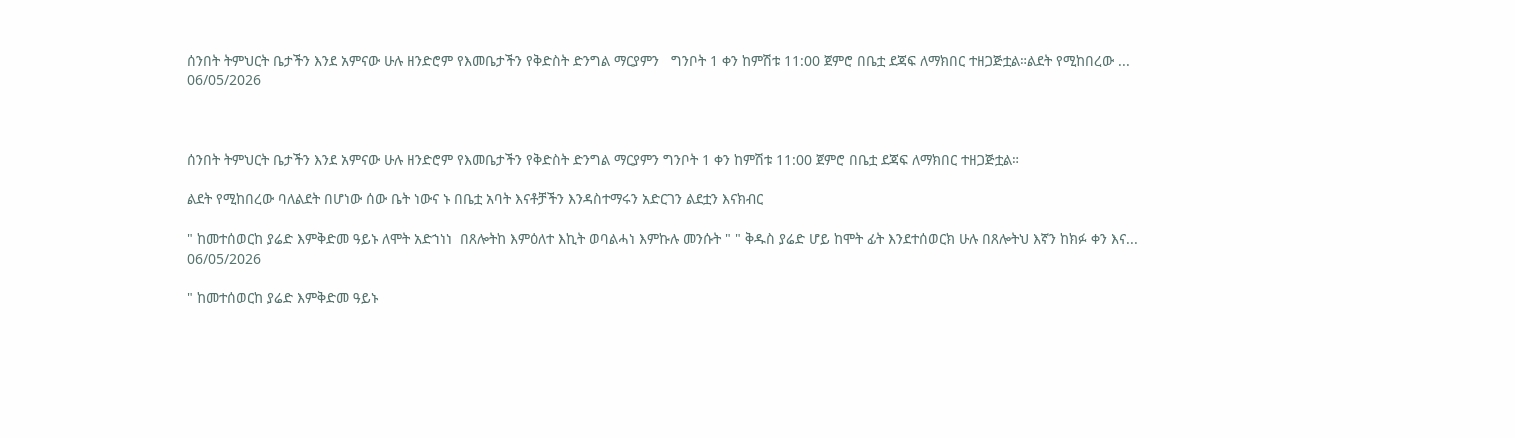ሰንበት ትምህርት ቤታችን እንደ አምናው ሁሉ ዘንድሮም የእመቤታችን የቅድስት ድንግል ማርያምን   ግንቦት 1 ቀን ከምሽቱ 11:00 ጀምሮ በቤቷ ደጃፍ ለማክበር ተዘጋጅቷል።ልደት የሚከበረው ...
06/05/2026



ሰንበት ትምህርት ቤታችን እንደ አምናው ሁሉ ዘንድሮም የእመቤታችን የቅድስት ድንግል ማርያምን ግንቦት 1 ቀን ከምሽቱ 11:00 ጀምሮ በቤቷ ደጃፍ ለማክበር ተዘጋጅቷል።

ልደት የሚከበረው ባለልደት በሆነው ሰው ቤት ነውና ኑ በቤቷ አባት እናቶቻችን እንዳስተማሩን አድርገን ልደቷን እናክብር

" ከመተሰወርከ ያሬድ እምቅድመ ዓይኑ ለሞት አድኀነነ  በጸሎትከ እምዕለተ እኪት ወባልሓነ እምኩሉ መንሱት " " ቅዱስ ያሬድ ሆይ ከሞት ፊት እንደተሰወርክ ሁሉ በጸሎትህ እኛን ከክፉ ቀን እና...
06/05/2026

" ከመተሰወርከ ያሬድ እምቅድመ ዓይኑ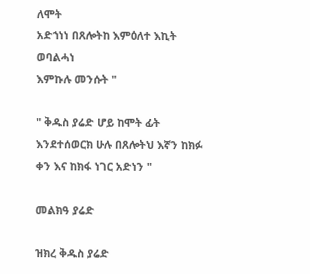ለሞት
አድኀነነ በጸሎትከ እምዕለተ እኪት ወባልሓነ
እምኩሉ መንሱት "

" ቅዱስ ያሬድ ሆይ ከሞት ፊት እንደተሰወርክ ሁሉ በጸሎትህ እኛን ከክፉ ቀን እና ከክፋ ነገር አድነን "

መልክዓ ያሬድ

ዝክረ ቅዱስ ያሬድ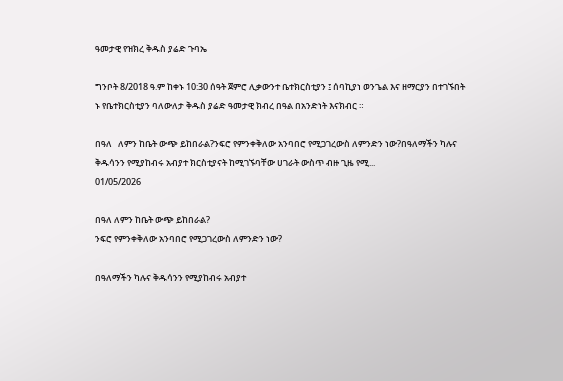ዓመታዊ የዝክረ ቅዱስ ያሬድ ጉባኤ

ግንቦት 8/2018 ዓ.ም ከቀኑ 10:30 ሰዓት ጀምሮ ሊቃውንተ ቤተክርስቲያን ፤ ሰባኪያነ ወንጌል እና ዘማርያን በተገኙበት
ኑ የቤተክርስቲያን ባለውለታ ቅዱስ ያሬድ ዓመታዊ ክብረ በዓል በአንድነት እናክብር ።

በዓለ   ለምን ከቤት ውጭ ይከበራል?ንፍሮ የምንቀቅለው አንባበሮ የሚጋገረውስ ለምንድን ነው?በዓለማችን ካሉና ቅዱሳንን የሚያከብሩ አብያተ ክርስቲያናት ከሚገኙባቸው ሀገራት ውስጥ ብዙ ጊዜ የሚ...
01/05/2026

በዓለ ለምን ከቤት ውጭ ይከበራል?
ንፍሮ የምንቀቅለው አንባበሮ የሚጋገረውስ ለምንድን ነው?

በዓለማችን ካሉና ቅዱሳንን የሚያከብሩ አብያተ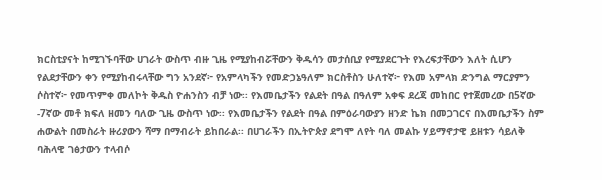ክርስቲያናት ከሚገኙባቸው ሀገራት ውስጥ ብዙ ጊዜ የሚያከብሯቸውን ቅዱሳን መታሰቢያ የሚያደርጉት የእረፍታቸውን እለት ሲሆን የልደታቸውን ቀን የሚያከብሩላቸው ግን አንደኛ፦ የአምላካችን የመድኃኔዓለም ክርስቶስን ሁለተኛ፦ የእመ አምላክ ድንግል ማርያምን ሶስተኛ፦ የመጥምቀ መለኮት ቅዱስ ዮሐንስን ብቻ ነው፡፡ የእመቤታችን የልደት በዓል በዓለም አቀፍ ደረጃ መከበር የተጀመረው በ5ኛው -7ኛው መቶ ክፍለ ዘመን ባለው ጊዜ ውስጥ ነው፡፡ የእመቤታችን የልደት በዓል በምዕራባውያን ዘንድ ኬክ በመጋገርና በእመቤታችን ስም ሐውልት በመስራት ዙሪያውን ሻማ በማብራት ይከበራል፡፡ በሀገራችን በኢትዮጵያ ደግሞ ለየት ባለ መልኩ ሃይማኖታዊ ይዘቱን ሳይለቅ ባሕላዊ ገፅታውን ተላብሶ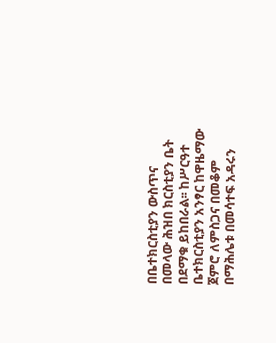በቤተክርስቲያን ውስጥና በመላው ሕዝበ ክርስቲያን ቤት በደማቁ ይከበራል፡፡ ከሥርዓተ ቤተክርስቲያን አንፃር ከዋዜማው ጀምሮ ለምስጋና በመቆም በማሕሌቱ በመሳተፍ አዳሩን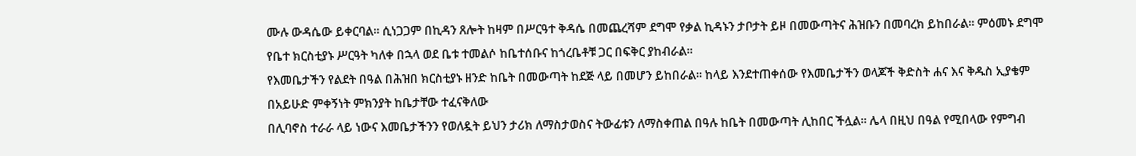ሙሉ ውዳሴው ይቀርባል፡፡ ሲነጋጋም በኪዳን ጸሎት ከዛም በሥርዓተ ቅዳሴ በመጨረሻም ደግሞ የቃል ኪዳኑን ታቦታት ይዞ በመውጣትና ሕዝቡን በመባረክ ይከበራል፡፡ ምዕመኑ ደግሞ የቤተ ክርስቲያኑ ሥርዓት ካለቀ በኋላ ወደ ቤቱ ተመልሶ ከቤተሰቡና ከጎረቤቶቹ ጋር በፍቅር ያከብራል፡፡
የእመቤታችን የልደት በዓል በሕዝበ ክርስቲያኑ ዘንድ ከቤት በመውጣት ከደጅ ላይ በመሆን ይከበራል፡፡ ከላይ እንደተጠቀሰው የእመቤታችን ወላጆች ቅድስት ሐና እና ቅዱስ ኢያቄም በአይሁድ ምቀኝነት ምክንያት ከቤታቸው ተፈናቅለው
በሊባኖስ ተራራ ላይ ነውና እመቤታችንን የወለዷት ይህን ታሪክ ለማስታወስና ትውፊቱን ለማስቀጠል በዓሉ ከቤት በመውጣት ሊከበር ችሏል፡፡ ሌላ በዚህ በዓል የሚበላው የምግብ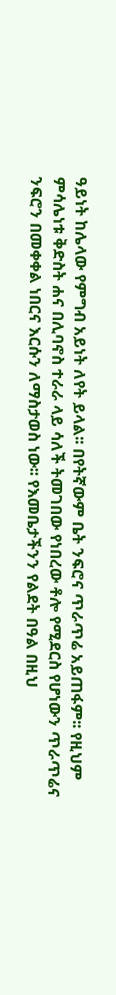ዓይነት ከሌላው የምግብ አይነት ለየት ይላል፡፡ በየትኛውም ቤት ንፍሮና ጥራጥሬ አይጠፋም፡፡ የዚህም ምሳሌነቱ ቅድስት ሐና በሊባኖስ ተራራ ላይ ሳለች ትመገበው የነበረው ቶሎ የሚደርስ የሆነውን ጥራጥሬና ንፍሮን በመቀቀል ነበርና እርሱን ለማስታወስ ነው፡፡ የእመቤታችንን የልደት በዓል በዚህ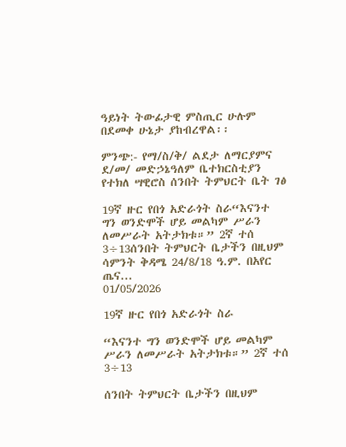ዓይነት ትውፊታዊ ምስጢር ሁሉም በደመቀ ሁኔታ ያከብረዋል፡፡

ምንጭ:- የማ/ስ/ቅ/ ልደታ ለማርያምና ደ/መ/ መድኃኔዓለም ቤተክርስቲያን የተክለ ሣዊሮስ ሰንበት ትምህርት ቤት ገፅ

19ኛ ዙር የበጎ አድራጎት ስራ“እናንተ ግን ወንድሞች ሆይ መልካም ሥራን ለመሥራት አትታክቱ።” 2ኛ ተሰ 3÷13ሰንበት ትምህርት ቤታችን በዚህም ሳምንት ቅዳሜ 24/8/18 ዓ.ም. በአየር ጤና...
01/05/2026

19ኛ ዙር የበጎ አድራጎት ስራ

“እናንተ ግን ወንድሞች ሆይ መልካም ሥራን ለመሥራት አትታክቱ።” 2ኛ ተሰ 3÷13

ሰንበት ትምህርት ቤታችን በዚህም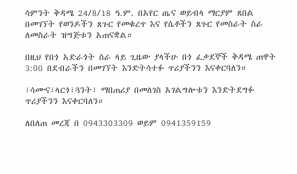ሳምንት ቅዳሜ 24/8/18 ዓ.ም. በአየር ጤና ወይብላ ማርያም ጸበል በመገኘት የወንዶችን ጸጉር የመቁረጥ እና የሴቶችን ጸጉር የመስራት ስራ ለመስራት ዝግጅቱን አጠናቋል።

በዚህ የበጎ አድራጎት ስራ ላይ ጊዜው ያላችሁ በጎ ፈቃደኞች ቅዳሜ ጠዋት 3:00 በደብራችን በመገኘት እንድትሳተፉ ጥሪያችንን እናቀርባለን።

፣ሳሙና፣ላርጎ፣ጓንት፣ ማበጠሪያ በመለገስ አገልግሎቱን እንድትደግፉ ጥሪያችንን እናቀርባለን።

ለበለጠ መረጃ በ 0943303309 ወይም 0941359159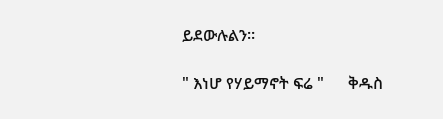ይደውሉልን።

" እነሆ የሃይማኖት ፍሬ "      ቅዱስ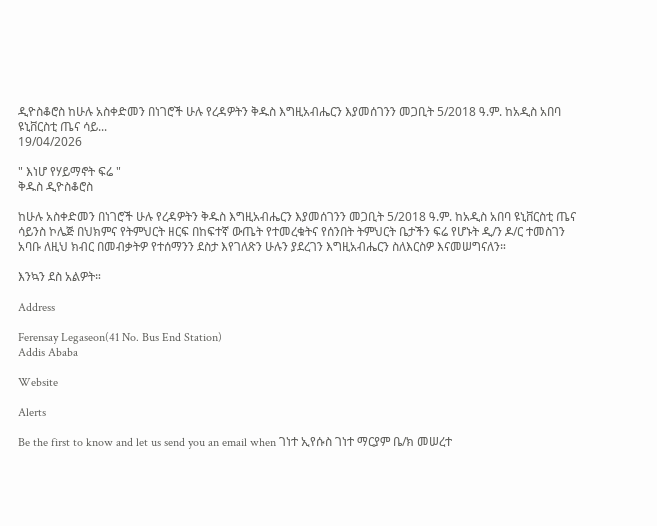ዲዮስቆሮስ ከሁሉ አስቀድመን በነገሮች ሁሉ የረዳዎትን ቅዱስ እግዚአብሔርን እያመሰገንን መጋቢት 5/2018 ዓ.ም. ከአዲስ አበባ ዩኒቨርስቲ ጤና ሳይ...
19/04/2026

" እነሆ የሃይማኖት ፍሬ "
ቅዱስ ዲዮስቆሮስ

ከሁሉ አስቀድመን በነገሮች ሁሉ የረዳዎትን ቅዱስ እግዚአብሔርን እያመሰገንን መጋቢት 5/2018 ዓ.ም. ከአዲስ አበባ ዩኒቨርስቲ ጤና ሳይንስ ኮሌጅ በህክምና የትምህርት ዘርፍ በከፍተኛ ውጤት የተመረቁትና የሰንበት ትምህርት ቤታችን ፍሬ የሆኑት ዲ/ን ዶ/ር ተመስገን አባቡ ለዚህ ክብር በመብቃትዎ የተሰማንን ደስታ እየገለጽን ሁሉን ያደረገን እግዚአብሔርን ስለእርስዎ እናመሠግናለን።

እንኳን ደስ አልዎት።

Address

Ferensay Legaseon(41 No. Bus End Station)
Addis Ababa

Website

Alerts

Be the first to know and let us send you an email when ገነተ ኢየሱስ ገነተ ማርያም ቤ/ክ መሠረተ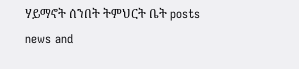ሃይማኖት ሰንበት ትምህርት ቤት posts news and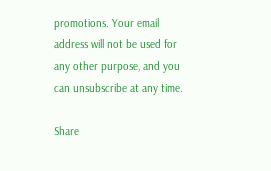promotions. Your email address will not be used for any other purpose, and you can unsubscribe at any time.

Share